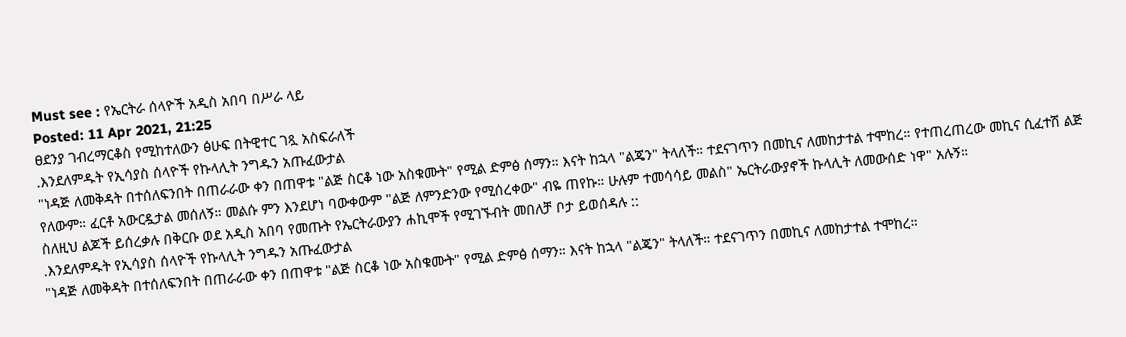Must see : የኤርትራ ሰላዮች አዲስ አበባ በሥራ ላይ
Posted: 11 Apr 2021, 21:25
ፀደንያ ገብረማርቆስ የሚከተለውን ፅሁፍ በትዊተር ገጿ አስፍራለች
.እንደለምዱት የኢሳያስ ሰላዮች የኩላሊት ንግዱን አጡፈውታል
"ነዳጅ ለመቅዳት በተሰለፍንበት በጠራራው ቀን በጠዋቱ "ልጅ ስርቆ ነው አስቁሙት" የሚል ድምፅ ሰማን። እናት ከኋላ "ልጄን" ትላለች። ተደናገጥን በመኪና ለመከታተል ተሞከረ። የተጠረጠረው መኪና ሲፈተሽ ልጅ የለውም። ፈርቶ አውርዷታል መሰለኝ። መልሱ ምን እንደሆነ ባውቀውም "ልጅ ለምንድንው የሚሰረቀው" ብዬ ጠየኩ። ሁሉም ተመሳሳይ መልስ" ኤርትራውያኖች ኩላሊት ለመውሰድ ነዋ" አሉኝ።
ስለዚህ ልጆች ይሰረቃሉ በቅርቡ ወደ አዲስ አበባ የመጡት የኤርትራውያን ሐኪሞች የሚገኙብት መበለቻ ቦታ ይወሰዳሉ ::
.እንደለምዱት የኢሳያስ ሰላዮች የኩላሊት ንግዱን አጡፈውታል
"ነዳጅ ለመቅዳት በተሰለፍንበት በጠራራው ቀን በጠዋቱ "ልጅ ስርቆ ነው አስቁሙት" የሚል ድምፅ ሰማን። እናት ከኋላ "ልጄን" ትላለች። ተደናገጥን በመኪና ለመከታተል ተሞከረ።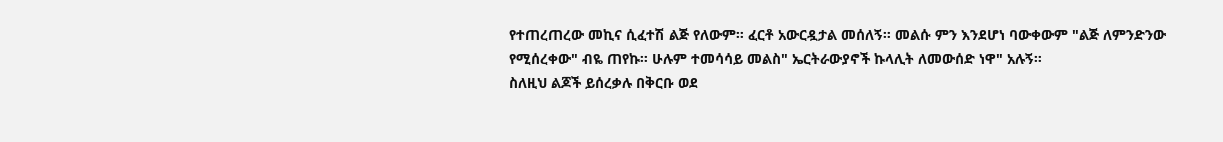የተጠረጠረው መኪና ሲፈተሽ ልጅ የለውም። ፈርቶ አውርዷታል መሰለኝ። መልሱ ምን እንደሆነ ባውቀውም "ልጅ ለምንድንው የሚሰረቀው" ብዬ ጠየኩ። ሁሉም ተመሳሳይ መልስ" ኤርትራውያኖች ኩላሊት ለመውሰድ ነዋ" አሉኝ።
ስለዚህ ልጆች ይሰረቃሉ በቅርቡ ወደ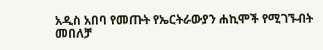አዲስ አበባ የመጡት የኤርትራውያን ሐኪሞች የሚገኙብት መበለቻ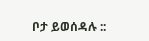ቦታ ይወሰዳሉ ::